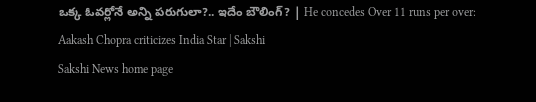ఒక్క ఓవర్లోనే అన్ని పరుగులా?.. ఇదేం బౌలింగ్? | He concedes Over 11 runs per over: Aakash Chopra criticizes India Star | Sakshi
Sakshi News home page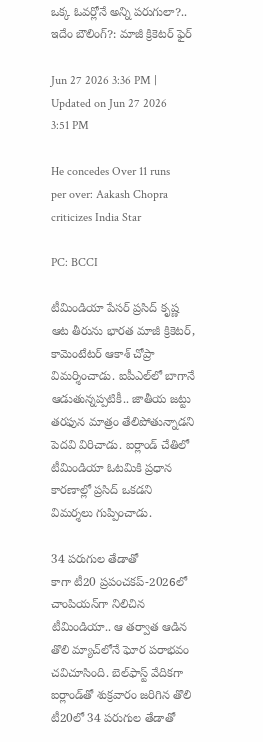ఒక్క ఓవర్లోనే అన్ని పరుగులా?.. ఇదేం బౌలింగ్?: మాజీ క్రికెటర్‌ ఫైర్‌

Jun 27 2026 3:36 PM | Updated on Jun 27 2026 3:51 PM

He concedes Over 11 runs per over: Aakash Chopra criticizes India Star

PC: BCCI

టీమిండియా పేసర్‌ ప్రసిద్‌ కృష్ణ ఆట తీరును భారత మాజీ క్రికెటర్‌, కామెంటేటర్‌ ఆకాశ్‌ చోప్రా విమర్శించాడు. ఐపీఎల్‌లో బాగానే ఆడుతున్నప్పటికీ.. జాతీయ జట్టు తరఫున మాత్రం తేలిపోతున్నాడని పెదవి విరిచాడు. ఐర్లాండ్‌ చేతిలో టీమిండియా ఓటమికి ప్రధాన కారణాల్లో ప్రసిద్‌ ఒకడని విమర్శలు గుప్పించాడు.

34 పరుగుల తేడాతో
కాగా టీ20 ప్రపంచకప్‌-2026లో చాంపియన్‌గా నిలిచిన టీమిండియా.. ఆ తర్వాత ఆడిన తొలి మ్యాచ్‌లోనే ఘోర పరాభవం చవిచూసింది. బెల్‌ఫాస్ట్‌ వేదికగా ఐర్లాండ్‌తో శుక్రవారం జరిగిన తొలి టీ20లో 34 పరుగుల తేడాతో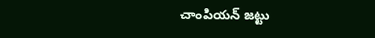చాంపియన్‌ జట్టు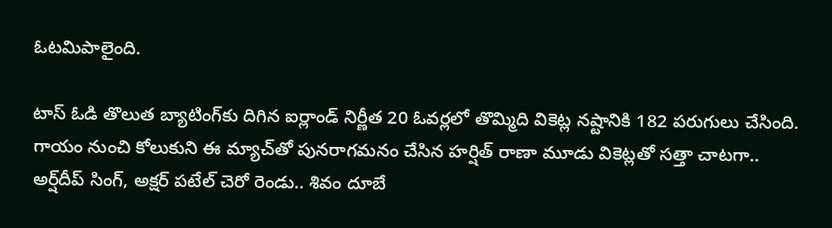ఓటమిపాలైంది.

టాస్‌ ఓడి తొలుత బ్యాటింగ్‌కు దిగిన ఐర్లాండ్‌ నిర్ణీత 20 ఓవర్లలో తొమ్మిది వికెట్ల నష్టానికి 182 పరుగులు చేసింది. గాయం నుంచి కోలుకుని ఈ మ్యాచ్‌తో పునరాగమనం చేసిన హర్షిత్‌ రాణా మూడు వికెట్లతో సత్తా చాటగా.. అర్ష్‌దీప్‌ సింగ్‌, అక్షర్‌ పటేల్‌ చెరో రెండు.. శివం దూబే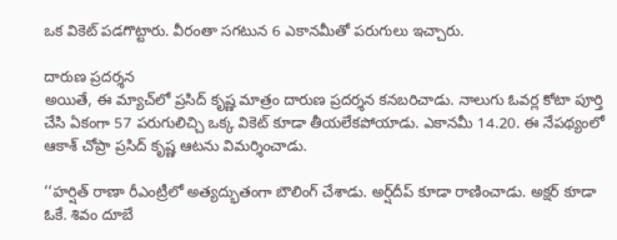ఒక వికెట్‌ పడగొట్టారు. వీరంతా సగటున 6 ఎకానమీతో పరుగులు ఇచ్చారు.

దారుణ ప్రదర్శన
అయితే, ఈ మ్యాచ్‌లో ప్రసిద్‌ కృష్ణ మాత్రం దారుణ ప్రదర్శన కనబరిచాడు. నాలుగు ఓవర్ల కోటా పూర్తి చేసి ఏకంగా 57 పరుగులిచ్చి ఒక్క వికెట్‌ కూడా తీయలేకపోయాడు. ఎకానమీ 14.20. ఈ నేపథ్యంలో ఆకాశ్‌ చోప్రా ప్రసిద్‌ కృష్ణ ఆటను విమర్శించాడు.

‘‘హర్షిత్‌ రాణా రీఎంట్రీలో అత్యద్భుతంగా బౌలింగ్‌ చేశాడు. అర్ష్‌దీప్‌ కూడా రాణించాడు. అక్షర్‌ కూడా ఓకే. శివం దూబే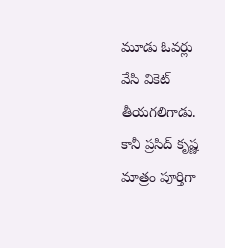మూడు ఓవర్లు వేసి వికెట్‌ తీయగలిగాడు. కానీ ప్రసిద్‌ కృష్ణ మాత్రం పూర్తిగా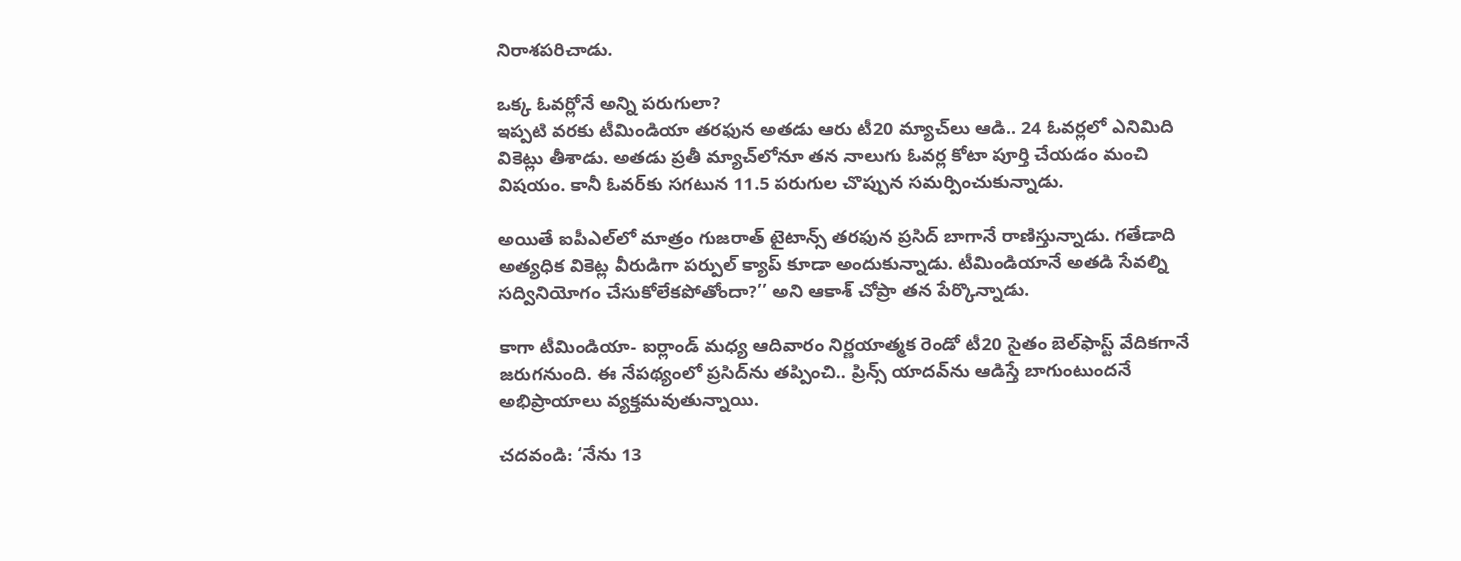నిరాశపరిచాడు.

ఒక్క ఓవర్లోనే అన్ని పరుగులా?
ఇప్పటి వరకు టీమిండియా తరఫున అతడు ఆరు టీ20 మ్యాచ్‌లు ఆడి.. 24 ఓవర్లలో ఎనిమిది వికెట్లు తీశాడు. అతడు ప్రతీ మ్యాచ్‌లోనూ తన నాలుగు ఓవర్ల కోటా పూర్తి చేయడం మంచి విషయం. కానీ ఓవర్‌కు సగటున 11.5 పరుగుల చొప్పున సమర్పించుకున్నాడు.

అయితే ఐపీఎల్‌లో మాత్రం గుజరాత్‌ టైటాన్స్‌ తరఫున ప్రసిద్‌ బాగానే రాణిస్తున్నాడు. గతేడాది అత్యధిక వికెట్ల వీరుడిగా పర్పుల్‌ క్యాప్‌ కూడా అందుకున్నాడు. టీమిండియానే అతడి సేవల్ని సద్వినియోగం చేసుకోలేకపోతోందా?’’ అని ఆకాశ్‌ చోప్రా తన పేర్కొన్నాడు.

కాగా టీమిండియా- ఐర్లాండ్‌ మధ్య ఆదివారం నిర్ణయాత్మక రెండో టీ20 సైతం బెల్‌ఫాస్ట్‌ వేదికగానే జరుగనుంది. ఈ నేపథ్యంలో ప్రసిద్‌ను తప్పించి.. ప్రిన్స్‌ యాదవ్‌ను ఆడిస్తే బాగుంటుందనే అభిప్రాయాలు వ్యక్తమవుతున్నాయి.

చదవండి: ‘నేను 13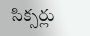సిక్సర్లు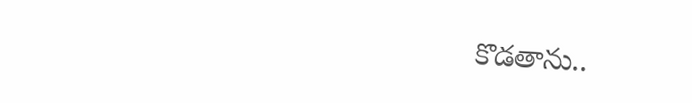కొడతాను..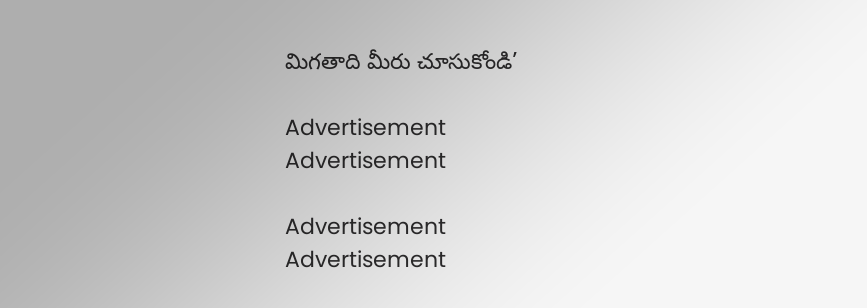మిగతాది మీరు చూసుకోండి’

Advertisement
Advertisement

Advertisement
Advertisement